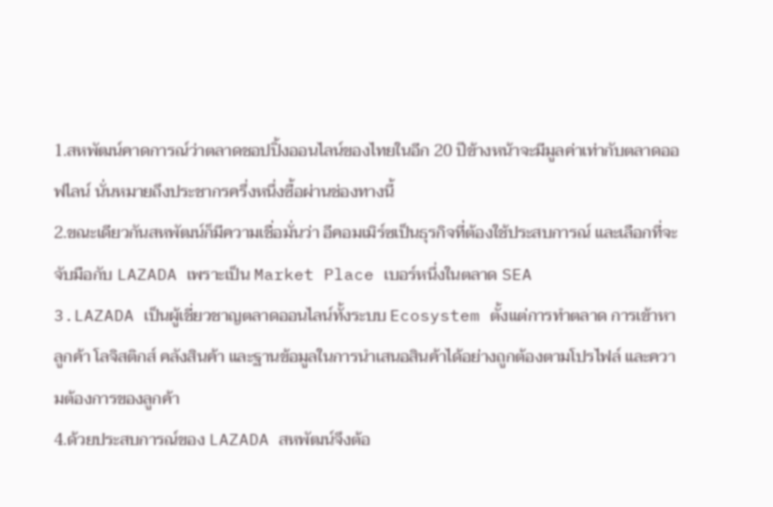1.สหพัฒน์คาดการณ์ว่าตลาดชอปปิ้งออนไลน์ของไทยในอีก 20 ปีข้างหน้าจะมีมูลค่าเท่ากับตลาดออฟไลน์ นั่นหมายถึงประชากรครึ่งหนึ่งซื้อผ่านช่องทางนี้
2.ขณะเดียวกันสหพัฒน์ก็มีความเชื่อมั่นว่า อีคอมเมิร์ซเป็นธุรกิจที่ต้องใช้ประสบการณ์ และเลือกที่จะจับมือกับ LAZADA เพราะเป็น Market Place เบอร์หนึ่งในตลาด SEA
3.LAZADA เป็นผู้เชี่ยวชาญตลาดออนไลน์ทั้งระบบ Ecosystem ตั้งแต่การทำตลาด การเข้าหาลูกค้า โลจิสติกส์ คลังสินค้า และฐานข้อมูลในการนำเสนอสินค้าได้อย่างถูกต้องตามโปรไฟล์ และความต้องการของลูกค้า
4.ด้วยประสบการณ์ของ LAZADA สหพัฒน์จึงต้อ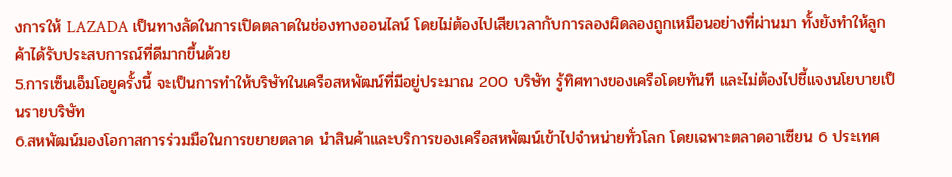งการให้ LAZADA เป็นทางลัดในการเปิดตลาดในช่องทางออนไลน์ โดยไม่ต้องไปเสียเวลากับการลองผิดลองถูกเหมือนอย่างที่ผ่านมา ทั้งยังทำให้ลูกค้าได้รับประสบการณ์ที่ดีมากขึ้นด้วย
5.การเซ็นเอ็มโอยูครั้งนี้ จะเป็นการทำให้บริษัทในเครือสหพัฒน์ที่มีอยู่ประมาณ 200 บริษัท รู้ทิศทางของเครือโดยทันที และไม่ต้องไปชี้แจงนโยบายเป็นรายบริษัท
6.สหพัฒน์มองโอกาสการร่วมมือในการขยายตลาด นำสินค้าและบริการของเครือสหพัฒน์เข้าไปจำหน่ายทั่วโลก โดยเฉพาะตลาดอาเซียน 6 ประเทศ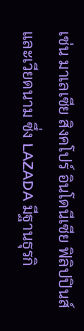เช่น มาเลเซีย สิงคโปร์ อินโดนีเซีย ฟิลิปปินส์ และเวียดนาม ซึ่ง LAZADA มีฐานธุรกิ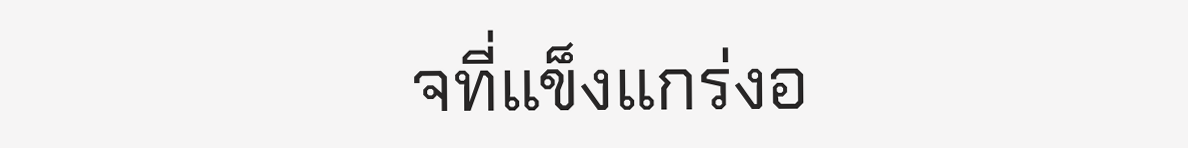จที่แข็งแกร่งอ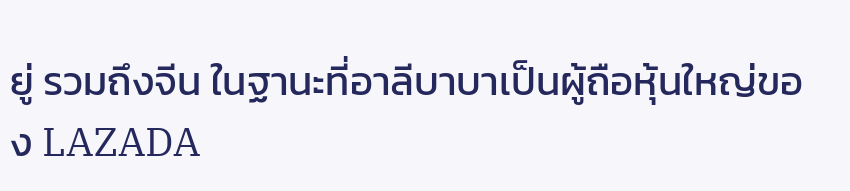ยู่ รวมถึงจีน ในฐานะที่อาลีบาบาเป็นผู้ถือหุ้นใหญ่ของ LAZADA